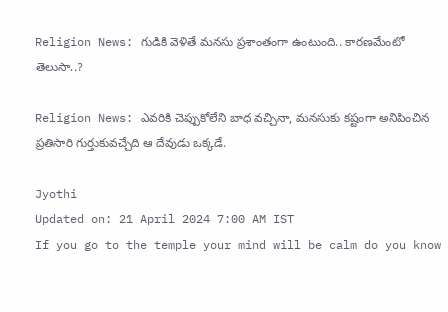Religion News: గుడికి వెళితే మనసు ప్రశాంతంగా ఉంటుంది.. కారణమేంటో తెలుసా..?

Religion News: ఎవరికి చెప్పుకోలేని బాధ వచ్చినా, మనసుకు కష్టంగా అనిపించిన ప్రతిసారి గుర్తుకువచ్చేది ఆ దేవుడు ఒక్కడే.

Jyothi
Updated on: 21 April 2024 7:00 AM IST
If you go to the temple your mind will be calm do you know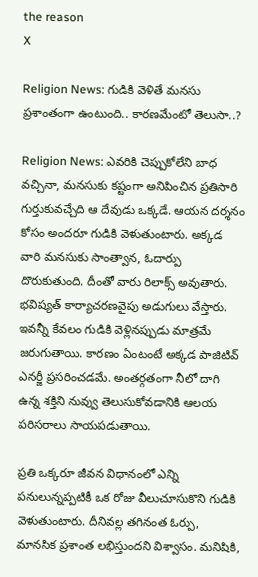the reason
X

Religion News: గుడికి వెళితే మనసు ప్రశాంతంగా ఉంటుంది.. కారణమేంటో తెలుసా..?

Religion News: ఎవరికి చెప్పుకోలేని బాధ వచ్చినా, మనసుకు కష్టంగా అనిపించిన ప్రతిసారి గుర్తుకువచ్చేది ఆ దేవుడు ఒక్కడే. ఆయన దర్శనం కోసం అందరూ గుడికి వెళుతుంటారు. అక్కడ వారి మనసుకు సాంత్వాన, ఓదార్పు దొరుకుతుంది. దీంతో వారు రిలాక్స్‌ అవుతారు. భవిష్యత్‌ కార్యాచరణవైపు అడుగులు వేస్తారు. ఇవన్నీ కేవలం గుడికి వెళ్లినప్పుడు మాత్రమే జరుగుతాయి. కారణం ఏంటంటే అక్కడ పాజిటివ్‌ ఎనర్జీ ప్రసరించడమే. అంతర్గతంగా నీలో దాగి ఉన్న శక్తిని నువ్వు తెలుసుకోవడానికి ఆలయ పరిసరాలు సాయపడుతాయి.

ప్రతి ఒక్కరూ జీవన విధానంలో ఎన్ని పనులున్నప్పటికీ ఒక రోజు వీలుచూసుకొని గుడికి వెళుతుంటారు. దీనివల్ల తగినంత ఓర్పు, మానసిక ప్రశాంత లభిస్తుందని విశ్వాసం. మనిషికి,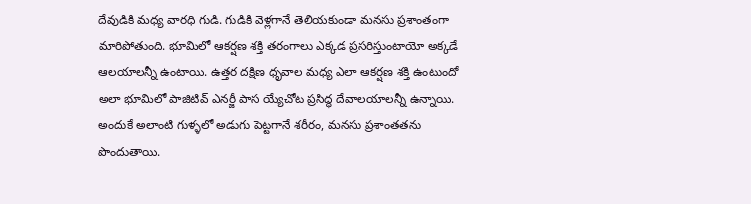దేవుడికి మధ్య వారధి గుడి. గుడికి వెళ్లగానే తెలియకుండా మనసు ప్రశాంతంగా మారిపోతుంది. భూమిలో ఆకర్షణ శక్తి తరంగాలు ఎక్కడ ప్రసరిస్తుంటాయో అక్కడే ఆలయాలన్నీ ఉంటాయి. ఉత్తర దక్షిణ ధృవాల మధ్య ఎలా ఆకర్షణ శక్తి ఉంటుందో అలా భూమిలో పాజిటివ్ ఎనర్జీ పాస య్యేచోట ప్రసిద్ధ దేవాలయాలన్నీ ఉన్నాయి. అందుకే అలాంటి గుళ్ళలో అడుగు పెట్టగానే శరీరం, మనసు ప్రశాంతతను పొందుతాయి.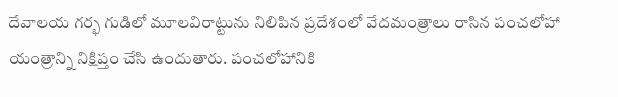దేవాలయ గర్భ గుడిలో మూలవిరాట్టును నిలిపిన ప్రదేశంలో వేదమంత్రాలు రాసిన పంచలోహా యంత్రాన్ని నిక్షిప్తం చేసి ఉందుతారు. పంచలోహానికి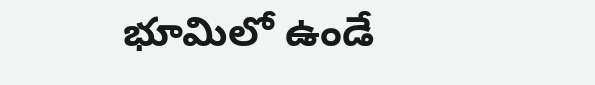భూమిలో ఉండే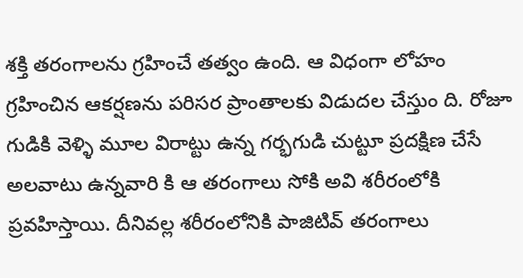శక్తి తరంగాలను గ్రహించే తత్వం ఉంది. ఆ విధంగా లోహం గ్రహించిన ఆకర్షణను పరిసర ప్రాంతాలకు విడుదల చేస్తుం ది. రోజూ గుడికి వెళ్ళి మూల విరాట్టు ఉన్న గర్భగుడి చుట్టూ ప్రదక్షిణ చేసే అలవాటు ఉన్నవారి కి ఆ తరంగాలు సోకి అవి శరీరంలోకి ప్రవహిస్తాయి. దీనివల్ల శరీరంలోనికి పాజిటివ్ తరంగాలు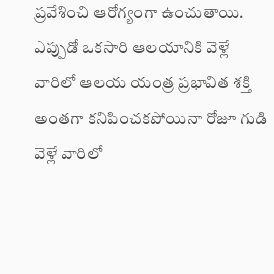ప్రవేశించి ఆరోగ్యంగా ఉంచుతాయి. ఎప్పుడో ఒకసారి ఆలయానికి వెళ్లే వారిలో ఆలయ యంత్ర ప్రభావిత శక్తి అంతగా కనిపించకపోయినా రోజూ గుడి వెళ్లే వారిలో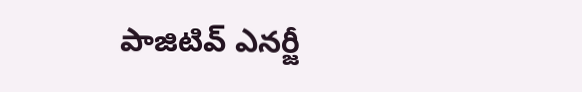పాజిటివ్ ఎనర్జీ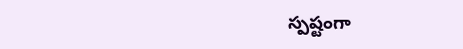స్పష్టంగా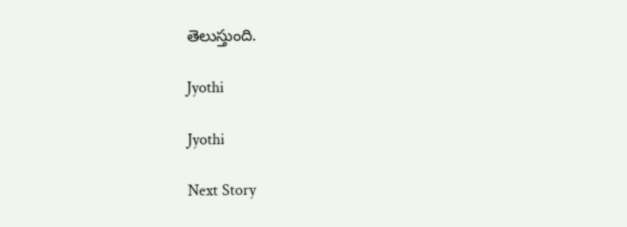తెలుస్తుంది.

Jyothi

Jyothi

Next Story